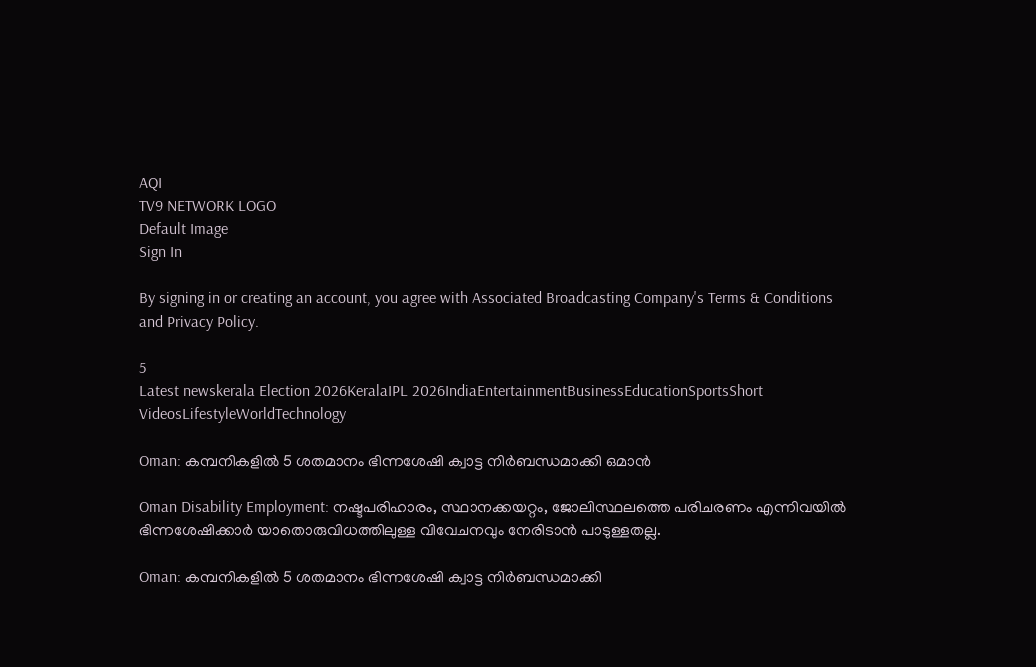AQI
TV9 NETWORK LOGO
Default Image
Sign In

By signing in or creating an account, you agree with Associated Broadcasting Company's Terms & Conditions and Privacy Policy.

5
Latest newskerala Election 2026KeralaIPL 2026IndiaEntertainmentBusinessEducationSportsShort VideosLifestyleWorldTechnology

Oman: കമ്പനികളില്‍ 5 ശതമാനം ഭിന്നശേഷി ക്വാട്ട നിര്‍ബന്ധമാക്കി ഒമാന്‍

Oman Disability Employment: നഷ്ടപരിഹാരം, സ്ഥാനക്കയറ്റം, ജോലിസ്ഥലത്തെ പരിചരണം എന്നിവയില്‍ ഭിന്നശേഷിക്കാര്‍ യാതൊരുവിധത്തിലുള്ള വിവേചനവും നേരിടാന്‍ പാടുള്ളതല്ല.

Oman: കമ്പനികളില്‍ 5 ശതമാനം ഭിന്നശേഷി ക്വാട്ട നിര്‍ബന്ധമാക്കി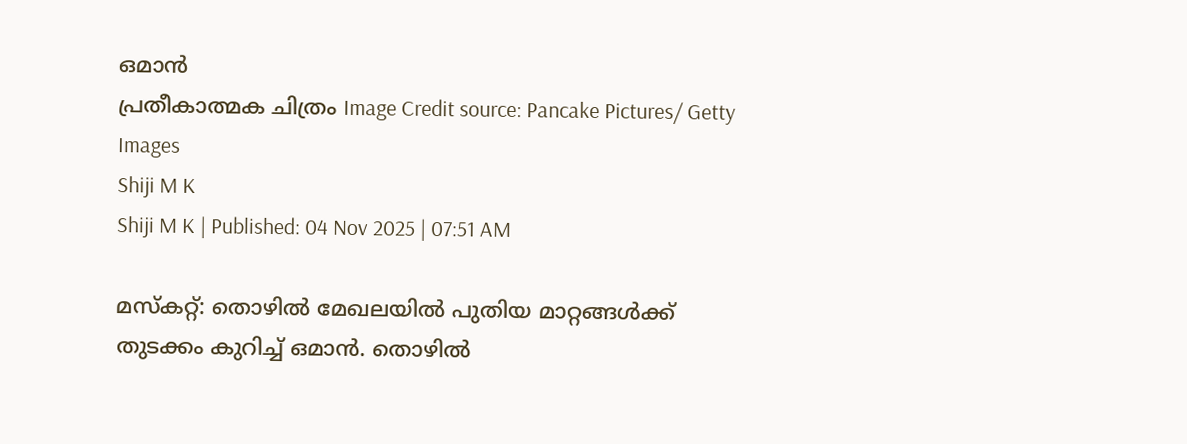ഒമാന്‍
പ്രതീകാത്മക ചിത്രം Image Credit source: Pancake Pictures/ Getty Images
Shiji M K
Shiji M K | Published: 04 Nov 2025 | 07:51 AM

മസ്‌കറ്റ്: തൊഴില്‍ മേഖലയില്‍ പുതിയ മാറ്റങ്ങള്‍ക്ക് തുടക്കം കുറിച്ച് ഒമാന്‍. തൊഴില്‍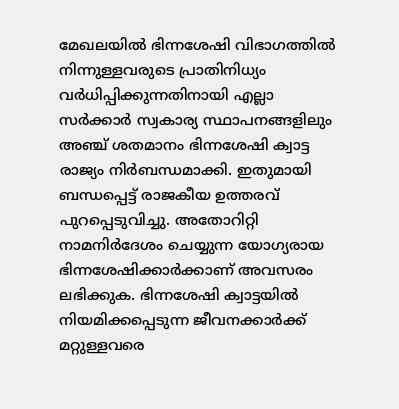മേഖലയില്‍ ഭിന്നശേഷി വിഭാഗത്തില്‍ നിന്നുള്ളവരുടെ പ്രാതിനിധ്യം വര്‍ധിപ്പിക്കുന്നതിനായി എല്ലാ സര്‍ക്കാര്‍ സ്വകാര്യ സ്ഥാപനങ്ങളിലും അഞ്ച് ശതമാനം ഭിന്നശേഷി ക്വാട്ട രാജ്യം നിര്‍ബന്ധമാക്കി. ഇതുമായി ബന്ധപ്പെട്ട് രാജകീയ ഉത്തരവ് പുറപ്പെടുവിച്ചു. അതോറിറ്റി നാമനിര്‍ദേശം ചെയ്യുന്ന യോഗ്യരായ ഭിന്നശേഷിക്കാര്‍ക്കാണ് അവസരം ലഭിക്കുക. ഭിന്നശേഷി ക്വാട്ടയില്‍ നിയമിക്കപ്പെടുന്ന ജീവനക്കാര്‍ക്ക് മറ്റുള്ളവരെ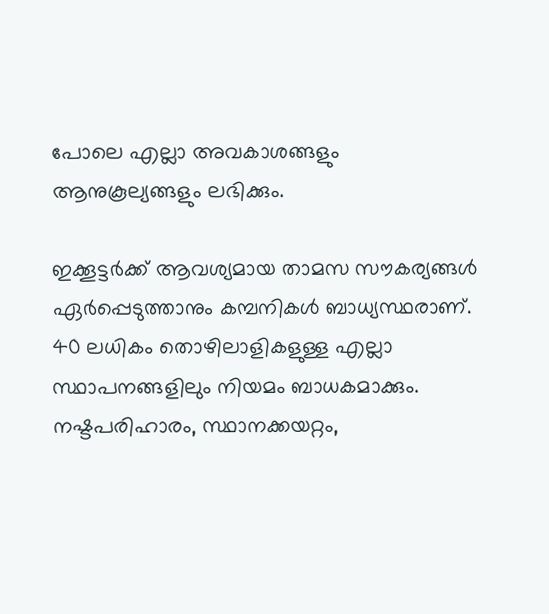പോലെ എല്ലാ അവകാശങ്ങളും ആനുകൂല്യങ്ങളും ലഭിക്കും.

ഇക്കൂട്ടര്‍ക്ക് ആവശ്യമായ താമസ സൗകര്യങ്ങള്‍ ഏര്‍പ്പെടുത്താനും കമ്പനികള്‍ ബാധ്യസ്ഥരാണ്. 40 ലധികം തൊഴിലാളികളുള്ള എല്ലാ സ്ഥാപനങ്ങളിലും നിയമം ബാധകമാക്കും. നഷ്ടപരിഹാരം, സ്ഥാനക്കയറ്റം,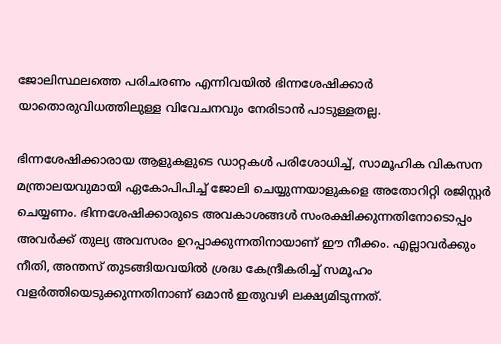ജോലിസ്ഥലത്തെ പരിചരണം എന്നിവയില്‍ ഭിന്നശേഷിക്കാര്‍ യാതൊരുവിധത്തിലുള്ള വിവേചനവും നേരിടാന്‍ പാടുള്ളതല്ല.

ഭിന്നശേഷിക്കാരായ ആളുകളുടെ ഡാറ്റകള്‍ പരിശോധിച്ച്, സാമൂഹിക വികസന മന്ത്രാലയവുമായി ഏകോപിപിച്ച് ജോലി ചെയ്യുന്നയാളുകളെ അതോറിറ്റി രജിസ്റ്റര്‍ ചെയ്യണം. ഭിന്നശേഷിക്കാരുടെ അവകാശങ്ങള്‍ സംരക്ഷിക്കുന്നതിനോടൊപ്പം അവര്‍ക്ക് തുല്യ അവസരം ഉറപ്പാക്കുന്നതിനായാണ് ഈ നീക്കം. എല്ലാവര്‍ക്കും നീതി, അന്തസ് തുടങ്ങിയവയില്‍ ശ്രദ്ധ കേന്ദ്രീകരിച്ച് സമൂഹം വളര്‍ത്തിയെടുക്കുന്നതിനാണ് ഒമാന്‍ ഇതുവഴി ലക്ഷ്യമിടുന്നത്.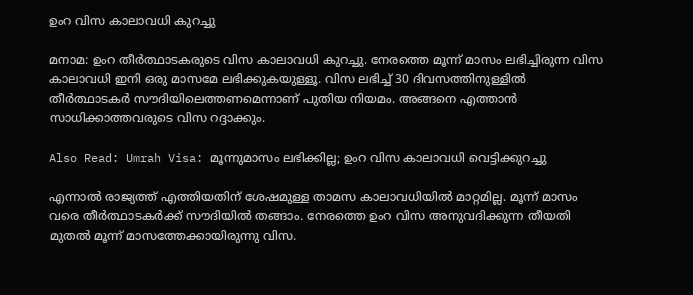ഉംറ വിസ കാലാവധി കുറച്ചു

മനാമ: ഉംറ തീര്‍ത്ഥാടകരുടെ വിസ കാലാവധി കുറച്ചു. നേരത്തെ മൂന്ന് മാസം ലഭിച്ചിരുന്ന വിസ കാലാവധി ഇനി ഒരു മാസമേ ലഭിക്കുകയുള്ളൂ. വിസ ലഭിച്ച് 30 ദിവസത്തിനുള്ളില്‍ തീര്‍ത്ഥാടകര്‍ സൗദിയിലെത്തണമെന്നാണ് പുതിയ നിയമം. അങ്ങനെ എത്താന്‍ സാധിക്കാത്തവരുടെ വിസ റദ്ദാക്കും.

Also Read: Umrah Visa: മൂന്നുമാസം ലഭിക്കില്ല; ഉംറ വിസ കാലാവധി വെട്ടിക്കുറച്ചു

എന്നാല്‍ രാജ്യത്ത് എത്തിയതിന് ശേഷമുള്ള താമസ കാലാവധിയില്‍ മാറ്റമില്ല. മൂന്ന് മാസം വരെ തീര്‍ത്ഥാടകര്‍ക്ക് സൗദിയില്‍ തങ്ങാം. നേരത്തെ ഉംറ വിസ അനുവദിക്കുന്ന തീയതി മുതല്‍ മൂന്ന് മാസത്തേക്കായിരുന്നു വിസ.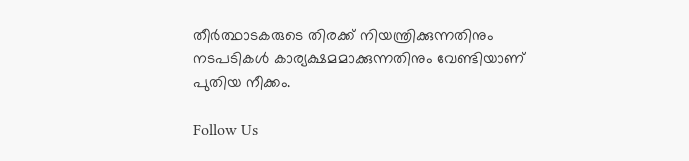തീര്‍ത്ഥാടകരുടെ തിരക്ക് നിയന്ത്രിക്കുന്നതിനും നടപടികള്‍ കാര്യക്ഷമമാക്കുന്നതിനും വേണ്ടിയാണ് പുതിയ നീക്കം.

Follow Us